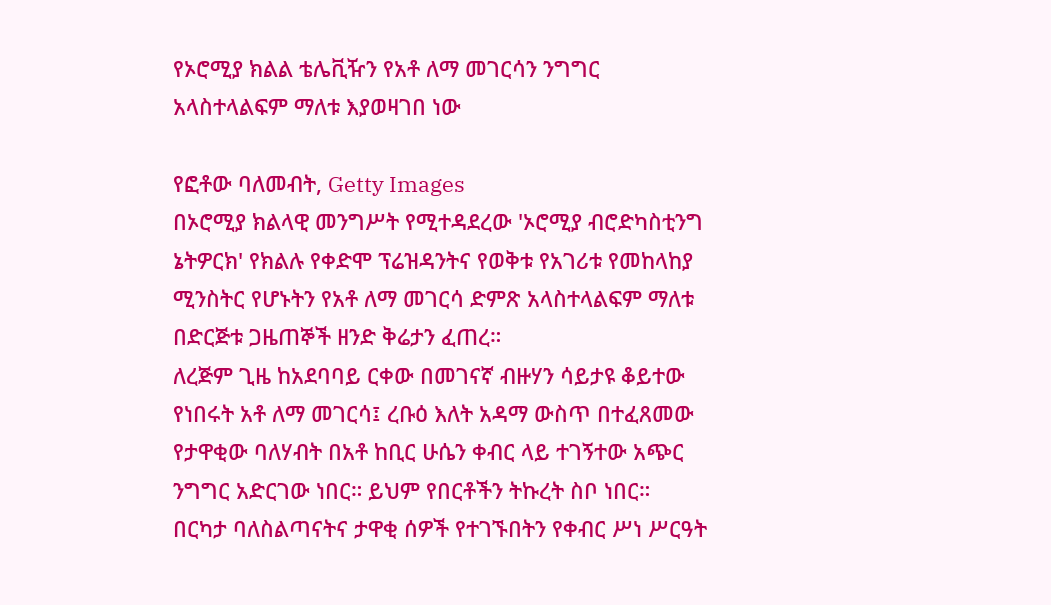የኦሮሚያ ክልል ቴሌቪዥን የአቶ ለማ መገርሳን ንግግር አላስተላልፍም ማለቱ እያወዛገበ ነው

የፎቶው ባለመብት, Getty Images
በኦሮሚያ ክልላዊ መንግሥት የሚተዳደረው 'ኦሮሚያ ብሮድካስቲንግ ኔትዎርክ' የክልሉ የቀድሞ ፕሬዝዳንትና የወቅቱ የአገሪቱ የመከላከያ ሚንስትር የሆኑትን የአቶ ለማ መገርሳ ድምጽ አላስተላልፍም ማለቱ በድርጅቱ ጋዜጠኞች ዘንድ ቅሬታን ፈጠረ።
ለረጅም ጊዜ ከአደባባይ ርቀው በመገናኛ ብዙሃን ሳይታዩ ቆይተው የነበሩት አቶ ለማ መገርሳ፤ ረቡዕ እለት አዳማ ውስጥ በተፈጸመው የታዋቂው ባለሃብት በአቶ ከቢር ሁሴን ቀብር ላይ ተገኝተው አጭር ንግግር አድርገው ነበር። ይህም የበርቶችን ትኩረት ስቦ ነበር።
በርካታ ባለስልጣናትና ታዋቂ ሰዎች የተገኙበትን የቀብር ሥነ ሥርዓት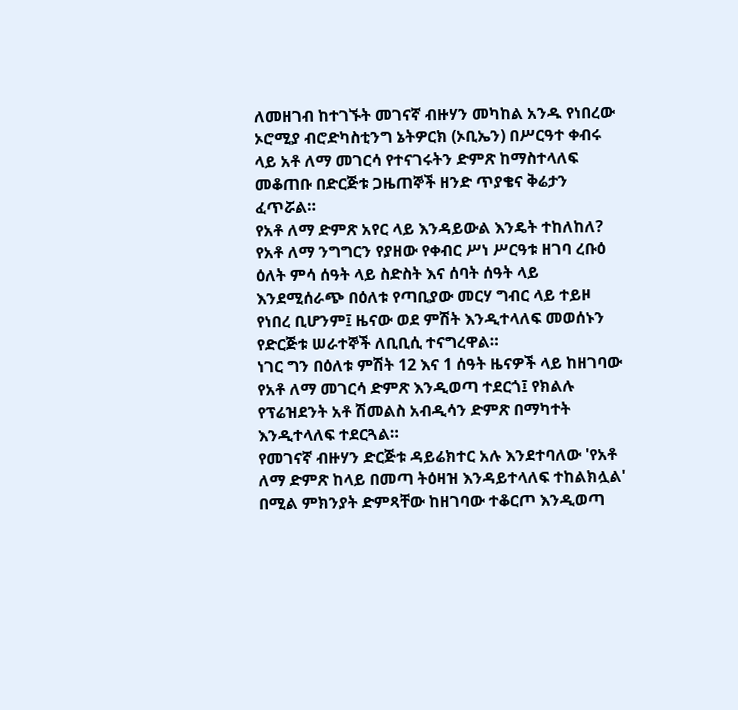ለመዘገብ ከተገኙት መገናኛ ብዙሃን መካከል አንዱ የነበረው ኦሮሚያ ብሮድካስቲንግ ኔትዎርክ (ኦቢኤን) በሥርዓተ ቀብሩ ላይ አቶ ለማ መገርሳ የተናገሩትን ድምጽ ከማስተላለፍ መቆጠቡ በድርጅቱ ጋዜጠኞች ዘንድ ጥያቄና ቅሬታን ፈጥሯል።
የአቶ ለማ ድምጽ አየር ላይ እንዳይውል እንዴት ተከለከለ?
የአቶ ለማ ንግግርን የያዘው የቀብር ሥነ ሥርዓቱ ዘገባ ረቡዕ ዕለት ምሳ ሰዓት ላይ ስድስት እና ሰባት ሰዓት ላይ እንደሚሰራጭ በዕለቱ የጣቢያው መርሃ ግብር ላይ ተይዞ የነበረ ቢሆንም፤ ዜናው ወደ ምሽት እንዲተላለፍ መወሰኑን የድርጅቱ ሠራተኞች ለቢቢሲ ተናግረዋል።
ነገር ግን በዕለቱ ምሽት 12 እና 1 ሰዓት ዜናዎች ላይ ከዘገባው የአቶ ለማ መገርሳ ድምጽ እንዲወጣ ተደርጎ፤ የክልሉ የፕሬዝደንት አቶ ሽመልስ አብዲሳን ድምጽ በማካተት እንዲተላለፍ ተደርጓል።
የመገናኛ ብዙሃን ድርጅቱ ዳይሬክተር አሉ እንደተባለው 'የአቶ ለማ ድምጽ ከላይ በመጣ ትዕዛዝ እንዳይተላለፍ ተከልክሏል' በሚል ምክንያት ድምጻቸው ከዘገባው ተቆርጦ እንዲወጣ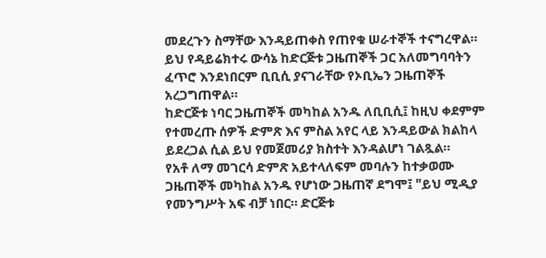መደረጉን ስማቸው እንዳይጠቀስ የጠየቁ ሠራተኞች ተናግረዋል።
ይህ የዳይሬክተሩ ውሳኔ ከድርጅቱ ጋዜጠኞች ጋር አለመግባባትን ፈጥሮ እንደነበርም ቢቢሲ ያናገራቸው የኦቢኤን ጋዜጠኞች አረጋግጠዋል።
ከድርጅቱ ነባር ጋዜጠኞች መካከል አንዱ ለቢቢሲ፤ ከዚህ ቀደምም የተመረጡ ሰዎች ድምጽ እና ምስል አየር ላይ እንዳይውል ክልከላ ይደረጋል ሲል ይህ የመጀመሪያ ክስተት እንዳልሆነ ገልጿል።
የአቶ ለማ መገርሳ ድምጽ አይተላለፍም መባሉን ከተቃወሙ ጋዜጠኞች መካከል አንዱ የሆነው ጋዜጠኛ ደግሞ፤ "ይህ ሚዲያ የመንግሥት አፍ ብቻ ነበር። ድርጅቱ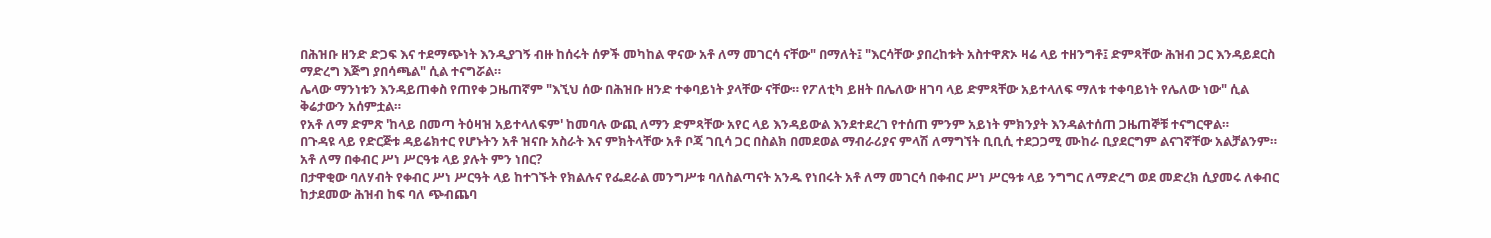በሕዝቡ ዘንድ ድጋፍ እና ተደማጭነት እንዲያገኝ ብዙ ከሰሩት ሰዎች መካከል ዋናው አቶ ለማ መገርሳ ናቸው" በማለት፤ "እርሳቸው ያበረከቱት አስተዋጽኦ ዛሬ ላይ ተዘንግቶ፤ ድምጻቸው ሕዝብ ጋር እንዳይደርስ ማድረግ እጅግ ያበሳጫል" ሲል ተናግሯል።
ሌላው ማንነቱን እንዳይጠቀስ የጠየቀ ጋዜጠኛም "እኚህ ሰው በሕዝቡ ዘንድ ተቀባይነት ያላቸው ናቸው። የፖለቲካ ይዘት በሌለው ዘገባ ላይ ድምጻቸው አይተላለፍ ማለቱ ተቀባይነት የሌለው ነው" ሲል ቅሬታውን አሰምቷል።
የአቶ ለማ ድምጽ 'ከላይ በመጣ ትዕዛዝ አይተላለፍም' ከመባሉ ውጪ ለማን ድምጻቸው አየር ላይ እንዳይውል እንደተደረገ የተሰጠ ምንም አይነት ምክንያት እንዳልተሰጠ ጋዜጠኞቹ ተናግርዋል።
በጉዳዩ ላይ የድርጅቱ ዳይሬክተር የሆኑትን አቶ ዝናቡ አስራት እና ምክትላቸው አቶ ቦጃ ገቢሳ ጋር በስልክ በመደወል ማብራሪያና ምላሽ ለማግኘት ቢቢሲ ተደጋጋሚ ሙከራ ቢያደርግም ልናገኛቸው አልቻልንም።
አቶ ለማ በቀብር ሥነ ሥርዓቱ ላይ ያሉት ምን ነበር?
በታዋቂው ባለሃብት የቀብር ሥነ ሥርዓት ላይ ከተገኙት የክልሉና የፌደራል መንግሥቱ ባለስልጣናት አንዱ የነበሩት አቶ ለማ መገርሳ በቀብር ሥነ ሥርዓቱ ላይ ንግግር ለማድረግ ወደ መድረክ ሲያመሩ ለቀብር ከታደመው ሕዝብ ከፍ ባለ ጭብጨባ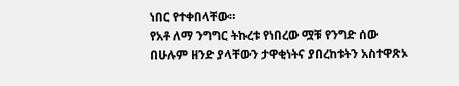ነበር የተቀበላቸው።
የአቶ ለማ ንግግር ትኩረቱ የነበረው ሟቹ የንግድ ሰው በሁሉም ዘንድ ያላቸውን ታዋቂነትና ያበረከቱትን አስተዋጽኦ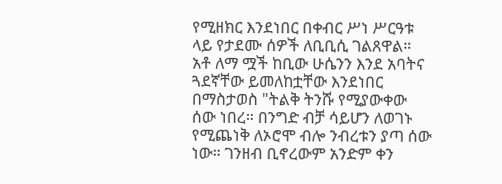የሚዘክር እንደነበር በቀብር ሥነ ሥርዓቱ ላይ የታደሙ ሰዎች ለቢቢሲ ገልጸዋል።
አቶ ለማ ሟች ከቢው ሁሴንን እንደ አባትና ጓደኛቸው ይመለከቷቸው እንደነበር በማስታወስ "ትልቅ ትንሹ የሚያውቀው ሰው ነበረ። በንግድ ብቻ ሳይሆን ለወገኑ የሚጨነቅ ለኦሮሞ ብሎ ንብረቱን ያጣ ሰው ነው። ገንዘብ ቢኖረውም አንድም ቀን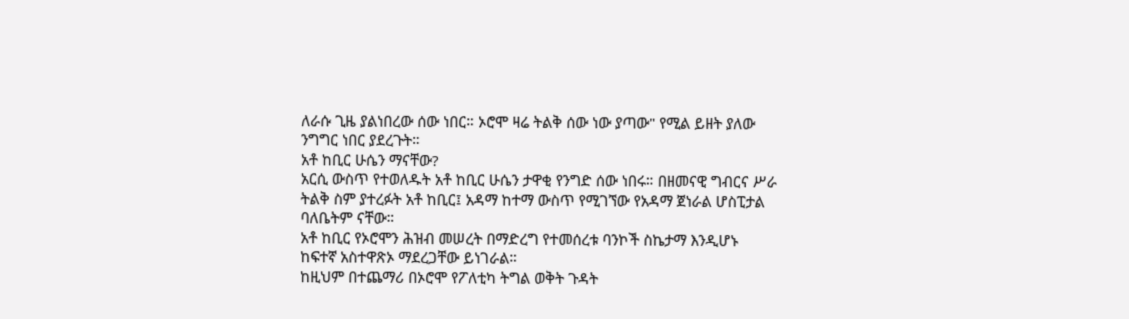ለራሱ ጊዜ ያልነበረው ሰው ነበር። ኦሮሞ ዛሬ ትልቅ ሰው ነው ያጣው" የሚል ይዘት ያለው ንግግር ነበር ያደረጉት።
አቶ ከቢር ሁሴን ማናቸው?
አርሲ ውስጥ የተወለዱት አቶ ከቢር ሁሴን ታዋቂ የንግድ ሰው ነበሩ። በዘመናዊ ግብርና ሥራ ትልቅ ስም ያተረፉት አቶ ከቢር፤ አዳማ ከተማ ውስጥ የሚገኘው የአዳማ ጀነራል ሆስፒታል ባለቤትም ናቸው።
አቶ ከቢር የኦሮሞን ሕዝብ መሠረት በማድረግ የተመሰረቱ ባንኮች ስኬታማ እንዲሆኑ ከፍተኛ አስተዋጽኦ ማደረጋቸው ይነገራል።
ከዚህም በተጨማሪ በኦሮሞ የፖለቲካ ትግል ወቅት ጉዳት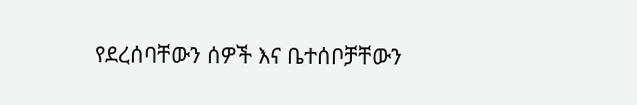የደረሰባቸውን ሰዎች እና ቤተሰቦቻቸውን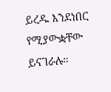ይረዱ እንደነበር የሚያውቋቸው ይናገራሉ።